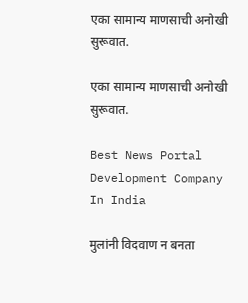एका सामान्य माणसाची‌ अनोखी सुरूवात.

एका सामान्य माणसाची‌ अनोखी सुरूवात.

Best News Portal Development Company In India

मुलांनी विदवाण न बनता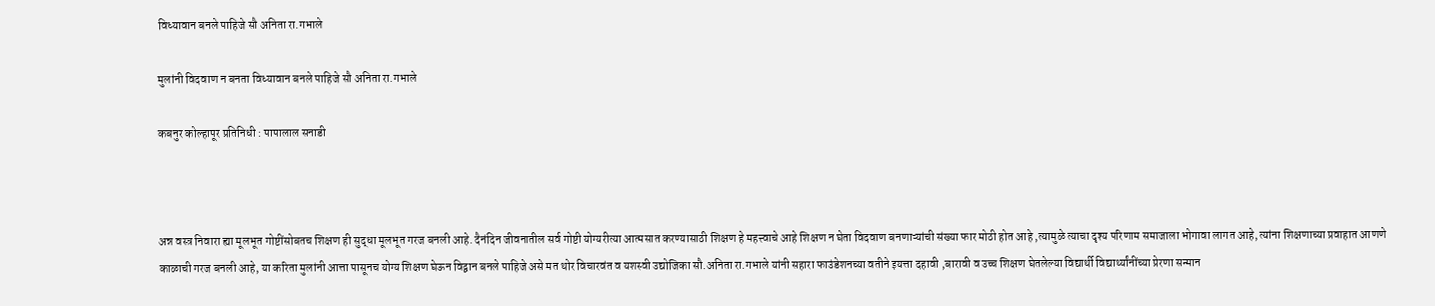विध्यावान बनले पाहिजे सौ अनिता रा.गभाले

मुलांनी विदवाण न बनता विध्यावान बनले पाहिजे सौ अनिता रा.गभाले

कबनुर कोल्हापूर प्रतिनिधी : पापालाल सनाडी



अन्न वस्त्र निवारा ह्या मूलभूत गोष्टींसोबतच शिक्षण ही सुद्धा मूलभूत गरज बनली आहे. दैनंदिन जीवनातील सर्व गोष्टी योग्यरीत्या आत्मसात करण्यासाठी शिक्षण हे महत्त्वाचे आहे शिक्षण न घेता विदवाण बनणाऱ्यांची संख्या फार मोठी होत आहे ,त्यामुळे त्याचा दृश्य परिणाम समाजाला भोगावा लागत आहे, त्यांना शिक्षणाच्या प्रवाहात आणणे काळाची गरज बनली आहे, या करिता मुलांनी आत्ता पासूनच योग्य शिक्षण घेऊन विद्वान बनले पाहिजे असे मत थोर विचारवंत व यशस्वी उद्योजिका सौ.अनिता रा.गभाले यांनी सहारा फाउंडेशनच्या वतीने इयत्ता दहावी ,बारावी व उच्च शिक्षण घेतलेल्या विद्यार्थी विद्यार्थ्यांनींच्या प्रेरणा सन्मान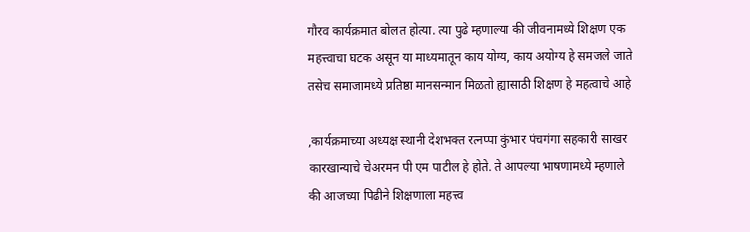गौरव कार्यक्रमात बोलत होत्या. त्या पुढे म्हणाल्या की जीवनामध्ये शिक्षण एक महत्त्वाचा घटक असून या माध्यमातून काय योग्य, काय अयोग्य हे समजले जाते तसेच समाजामध्ये प्रतिष्ठा मानसन्मान मिळतो ह्यासाठी शिक्षण हे महत्वाचे आहे

,कार्यक्रमाच्या अध्यक्ष स्थानी देशभक्त रत्नप्पा कुंभार पंचगंगा सहकारी साखर कारखान्याचे चेअरमन पी एम पाटील हे होते. ते आपल्या भाषणामध्ये म्हणाले की आजच्या पिढीने शिक्षणाला महत्त्व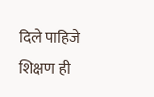दिले पाहिजे शिक्षण ही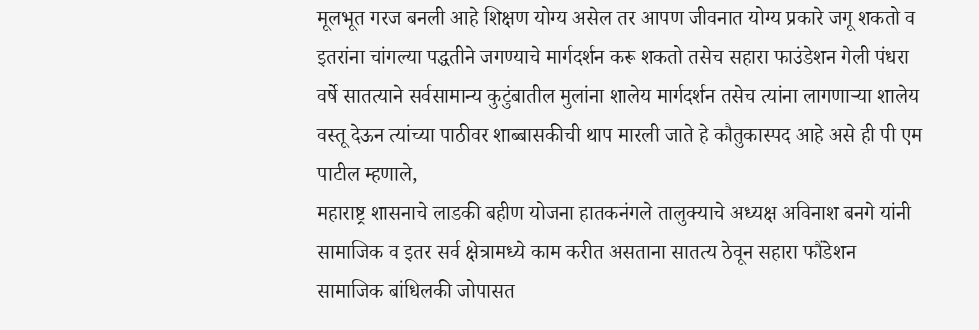मूलभूत गरज बनली आहे शिक्षण योग्य असेल तर आपण जीवनात योग्य प्रकारे जगू शकतो व इतरांना चांगल्या पद्धतीने जगण्याचे मार्गदर्शन करू शकतो तसेच सहारा फाउंडेशन गेली पंधरा वर्षे सातत्याने सर्वसामान्य कुटुंबातील मुलांना शालेय मार्गदर्शन तसेच त्यांना लागणाऱ्या शालेय वस्तू देऊन त्यांच्या पाठीवर शाब्बासकीची थाप मारली जाते हे कौतुकास्पद आहे असे ही पी एम पाटील म्हणाले,
महाराष्ट्र शासनाचे लाडकी बहीण योजना हातकनंगले तालुक्याचे अध्यक्ष अविनाश बनगे यांनी सामाजिक व इतर सर्व क्षेत्रामध्ये काम करीत असताना सातत्य ठेवून सहारा फौंडेशन सामाजिक बांधिलकी जोपासत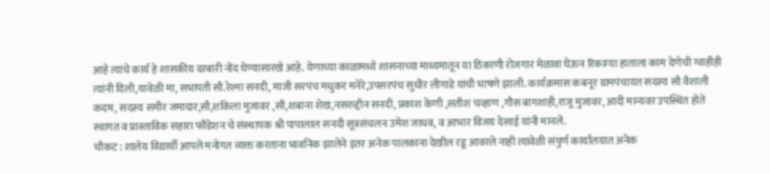आहे त्यांचे कार्य हे शासकीय दरबारी नोंद घेण्यासारखे आहे. येणाच्या काळामध्ये शासनाच्या माध्यमातून या ठिकाणी रोजगार मेळावा घेऊन रिकाम्या हाताला काम देणेची ग्वाहीही त्यांनी दिली,यावेळी मा, सभापती सौ.रेश्मा सनदी, माजी सरपंच मधुकर मनेरे,उपसरपंच सुधीर लीगाडे यांची भाषणे झाली. कार्यक्रमास कबनूर ग्रामपंचायत सदस्य सौ वैशाली कदम, सदस्य समीर जमादार,सौ,शकिला मुजावर ,सौ,शबाना शेख,नसरुद्दीन सनदी, प्रकाश केणी ,सतीश चव्हाण ,गौस बागशाही,राजू मुजावर, आदी मान्यवर उपस्थित होते स्वागत व प्रास्ताविक सहारा फौंडेशन चे संस्थापक श्री पापालाल सनदी सूत्रसंचलन उमेश जाधव, व आभार विजय देसाई यांनी मानले.
चौकट : शालेय विद्यार्थी आपले मनोगत व्यक्त करताना भावनिक झालेने इतर अनेक पालकाना देखील रडू आवरले नाही त्यावेळी संपुर्ण कार्यालयात अनेक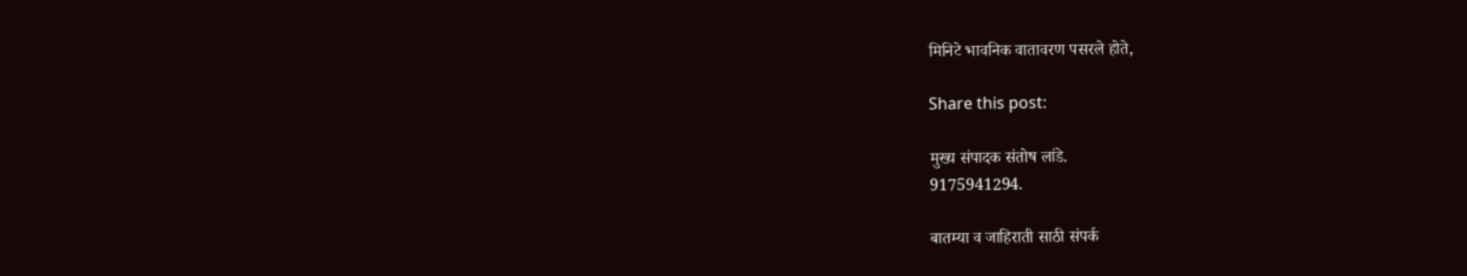मिनिटे भावनिक वातावरण पसरले होते,

Share this post:

मुख्य संपादक संतोष लांडे.
9175941294.

बातम्या व जाहिराती साठी संपर्क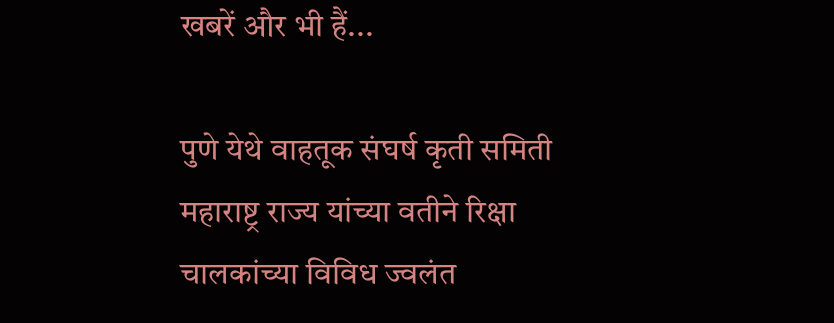खबरें और भी हैं...

पुणे येथे वाहतूक संघर्ष कृती समिती महाराष्ट्र राज्य यांच्या वतीने रिक्षा चालकांच्या विविध ज्वलंत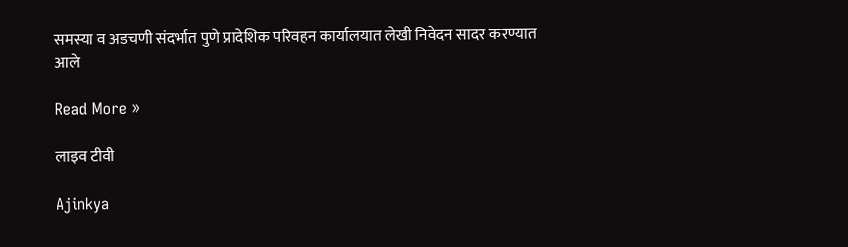समस्या व अडचणी संदर्भात पुणे प्रादेशिक परिवहन कार्यालयात लेखी निवेदन सादर करण्यात आले

Read More »

लाइव टीवी

Ajinkya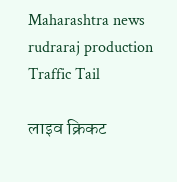Maharashtra news
rudraraj production
Traffic Tail

लाइव क्रिकट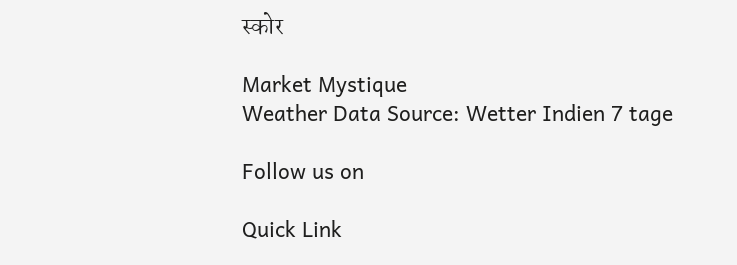स्कोर

Market Mystique
Weather Data Source: Wetter Indien 7 tage

Follow us on

Quick Link